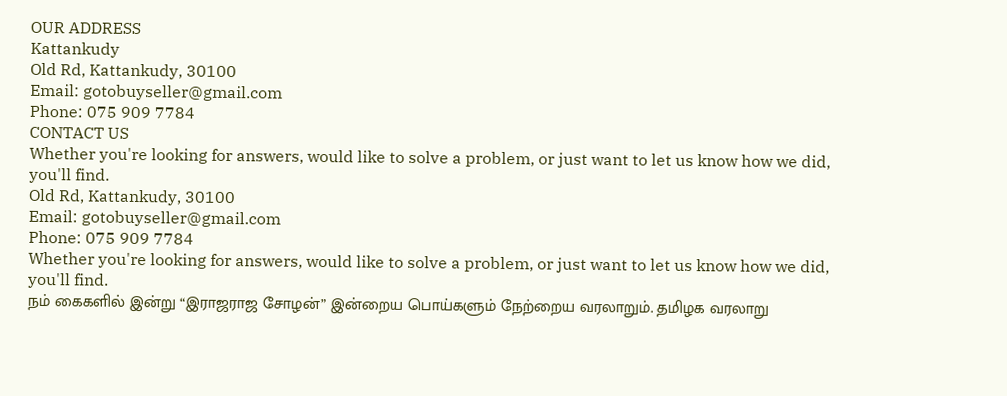OUR ADDRESS
Kattankudy
Old Rd, Kattankudy, 30100
Email: gotobuyseller@gmail.com
Phone: 075 909 7784
CONTACT US
Whether you're looking for answers, would like to solve a problem, or just want to let us know how we did, you'll find.
Old Rd, Kattankudy, 30100
Email: gotobuyseller@gmail.com
Phone: 075 909 7784
Whether you're looking for answers, would like to solve a problem, or just want to let us know how we did, you'll find.
நம் கைகளில் இன்று “இராஜராஜ சோழன்” இன்றைய பொய்களும் நேற்றைய வரலாறும். தமிழக வரலாறு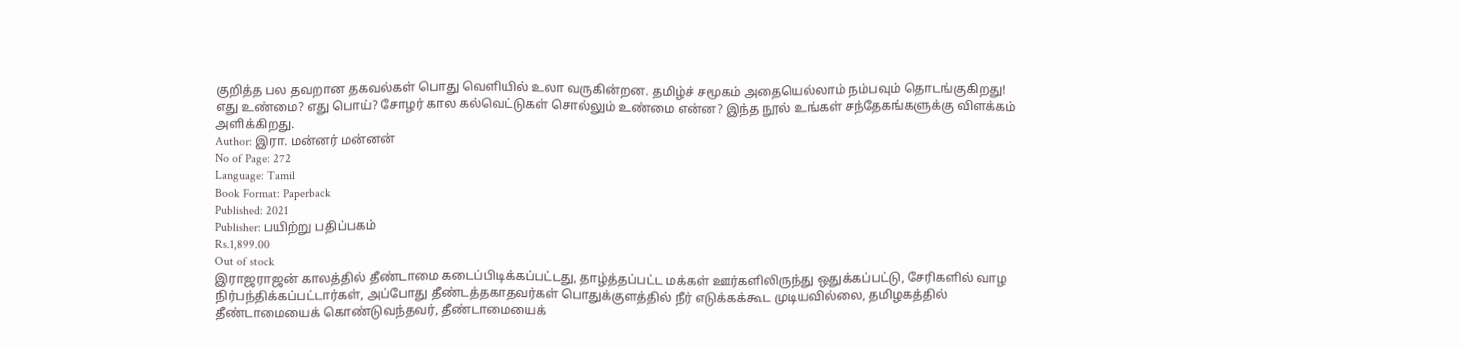குறித்த பல தவறான தகவல்கள் பொது வெளியில் உலா வருகின்றன. தமிழ்ச் சமூகம் அதையெல்லாம் நம்பவும் தொடங்குகிறது!
எது உண்மை? எது பொய்? சோழர் கால கல்வெட்டுகள் சொல்லும் உண்மை என்ன? இந்த நூல் உங்கள் சந்தேகங்களுக்கு விளக்கம் அளிக்கிறது.
Author: இரா. மன்னர் மன்னன்
No of Page: 272
Language: Tamil
Book Format: Paperback
Published: 2021
Publisher: பயிற்று பதிப்பகம்
Rs.1,899.00
Out of stock
இராஜராஜன் காலத்தில் தீண்டாமை கடைப்பிடிக்கப்பட்டது, தாழ்த்தப்பட்ட மக்கள் ஊர்களிலிருந்து ஒதுக்கப்பட்டு, சேரிகளில் வாழ நிர்பந்திக்கப்பட்டார்கள், அப்போது தீண்டத்தகாதவர்கள் பொதுக்குளத்தில் நீர் எடுக்கக்கூட முடியவில்லை, தமிழகத்தில் தீண்டாமையைக் கொண்டுவந்தவர், தீண்டாமையைக்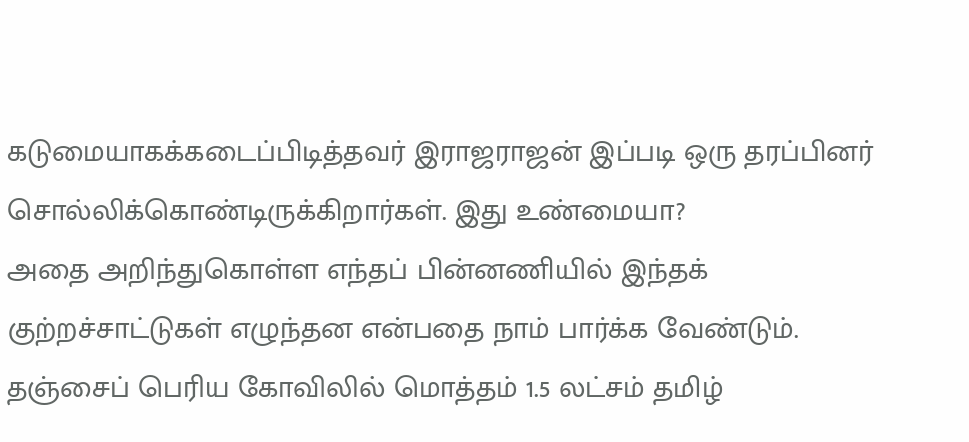கடுமையாகக்கடைப்பிடித்தவர் இராஜராஜன் இப்படி ஒரு தரப்பினர் சொல்லிக்கொண்டிருக்கிறார்கள். இது உண்மையா?
அதை அறிந்துகொள்ள எந்தப் பின்னணியில் இந்தக் குற்றச்சாட்டுகள் எழுந்தன என்பதை நாம் பார்க்க வேண்டும். தஞ்சைப் பெரிய கோவிலில் மொத்தம் 1.5 லட்சம் தமிழ்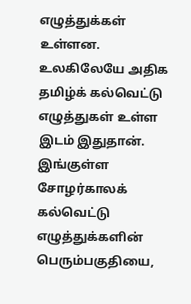எழுத்துக்கள் உள்ளன. உலகிலேயே அதிக தமிழ்க் கல்வெட்டு எழுத்துகள் உள்ள இடம் இதுதான். இங்குள்ள சோழர்காலக் கல்வெட்டு எழுத்துக்களின் பெரும்பகுதியை,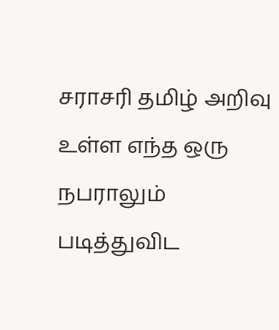சராசரி தமிழ் அறிவு உள்ள எந்த ஒரு நபராலும் படித்துவிட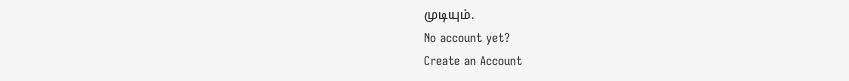முடியும்.
No account yet?
Create an Account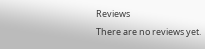Reviews
There are no reviews yet.